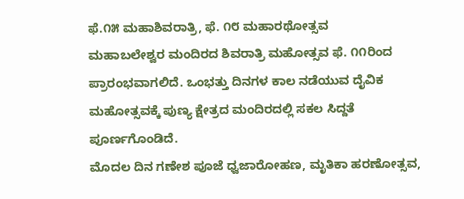ಫೆ.೧೫ ಮಹಾಶಿವರಾತ್ರಿ, ಫೆ. ೧೮ ಮಹಾರಥೋತ್ಸವ
ಮಹಾಬಲೇಶ್ವರ ಮಂದಿರದ ಶಿವರಾತ್ರಿ ಮಹೋತ್ಸವ ಫೆ. ೧೧ರಿಂದ ಪ್ರಾರಂಭವಾಗಲಿದೆ. ಒಂಭತ್ತು ದಿನಗಳ ಕಾಲ ನಡೆಯುವ ದೈವಿಕ ಮಹೋತ್ಸವಕ್ಕೆ ಪುಣ್ಯ ಕ್ಷೇತ್ರದ ಮಂದಿರದಲ್ಲಿ ಸಕಲ ಸಿದ್ದತೆ ಪೂರ್ಣಗೊಂಡಿದೆ.
ಮೊದಲ ದಿನ ಗಣೇಶ ಪೂಜೆ ಧ್ವಜಾರೋಹಣ, ಮೃತಿಕಾ ಹರಣೋತ್ಸವ,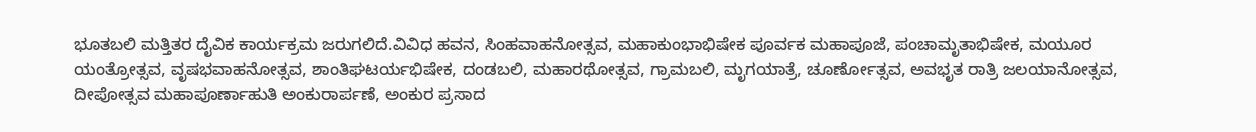ಭೂತಬಲಿ ಮತ್ತಿತರ ದೈವಿಕ ಕಾರ್ಯಕ್ರಮ ಜರುಗಲಿದೆ.ವಿವಿಧ ಹವನ, ಸಿಂಹವಾಹನೋತ್ಸವ, ಮಹಾಕುಂಭಾಭಿಷೇಕ ಪೂರ್ವಕ ಮಹಾಪೂಜೆ, ಪಂಚಾಮೃತಾಭಿಷೇಕ, ಮಯೂರ ಯಂತ್ರೋತ್ಸವ, ವೃಷಭವಾಹನೋತ್ಸವ, ಶಾಂತಿಘಟರ್ಯಭಿಷೇಕ, ದಂಡಬಲಿ, ಮಹಾರಥೋತ್ಸವ, ಗ್ರಾಮಬಲಿ, ಮೃಗಯಾತ್ರೆ, ಚೂರ್ಣೋತ್ಸವ, ಅವಭೃತ ರಾತ್ರಿ ಜಲಯಾನೋತ್ಸವ, ದೀಪೋತ್ಸವ ಮಹಾಪೂರ್ಣಾಹುತಿ ಅಂಕುರಾರ್ಪಣೆ, ಅಂಕುರ ಪ್ರಸಾದ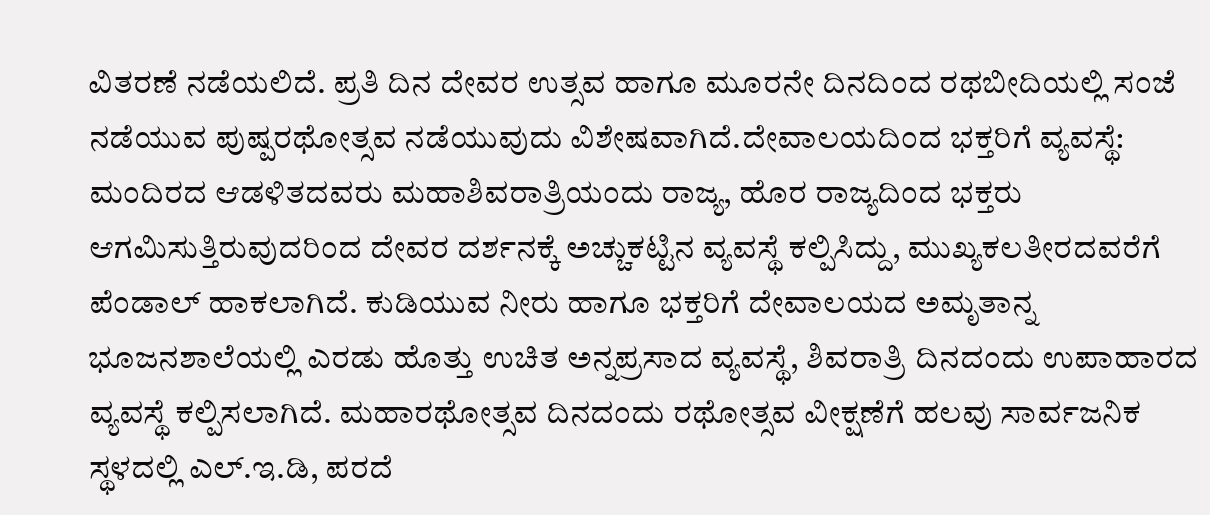ವಿತರಣೆ ನಡೆಯಲಿದೆ. ಪ್ರತಿ ದಿನ ದೇವರ ಉತ್ಸವ ಹಾಗೂ ಮೂರನೇ ದಿನದಿಂದ ರಥಬೀದಿಯಲ್ಲಿ ಸಂಜೆ ನಡೆಯುವ ಪುಷ್ಪರಥೋತ್ಸವ ನಡೆಯುವುದು ವಿಶೇಷವಾಗಿದೆ.ದೇವಾಲಯದಿಂದ ಭಕ್ತರಿಗೆ ವ್ಯವಸ್ಥೆ:
ಮಂದಿರದ ಆಡಳಿತದವರು ಮಹಾಶಿವರಾತ್ರಿಯಂದು ರಾಜ್ಯ, ಹೊರ ರಾಜ್ಯದಿಂದ ಭಕ್ತರು ಆಗಮಿಸುತ್ತಿರುವುದರಿಂದ ದೇವರ ದರ್ಶನಕ್ಕೆ ಅಚ್ಚುಕಟ್ಟಿನ ವ್ಯವಸ್ಥೆ ಕಲ್ಪಿಸಿದ್ದು, ಮುಖ್ಯಕಲತೀರದವರೆಗೆ ಪೆಂಡಾಲ್ ಹಾಕಲಾಗಿದೆ. ಕುಡಿಯುವ ನೀರು ಹಾಗೂ ಭಕ್ತರಿಗೆ ದೇವಾಲಯದ ಅಮೃತಾನ್ನ ಭೂಜನಶಾಲೆಯಲ್ಲಿ ಎರಡು ಹೊತ್ತು ಉಚಿತ ಅನ್ನಪ್ರಸಾದ ವ್ಯವಸ್ಥೆ, ಶಿವರಾತ್ರಿ ದಿನದಂದು ಉಪಾಹಾರದ ವ್ಯವಸ್ಥೆ ಕಲ್ಪಿಸಲಾಗಿದೆ. ಮಹಾರಥೋತ್ಸವ ದಿನದಂದು ರಥೋತ್ಸವ ವೀಕ್ಷಣೆಗೆ ಹಲವು ಸಾರ್ವಜನಿಕ ಸ್ಥಳದಲ್ಲಿ ಎಲ್.ಇ.ಡಿ, ಪರದೆ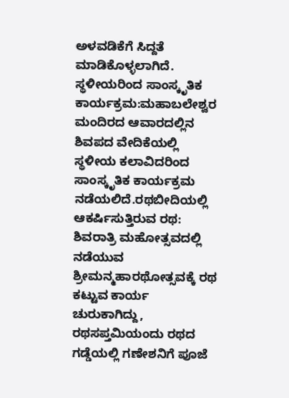ಅಳವಡಿಕೆಗೆ ಸಿದ್ದತೆ ಮಾಡಿಕೊಳ್ಳಲಾಗಿದೆ. ಸ್ಥಳೀಯರಿಂದ ಸಾಂಸ್ಕೃತಿಕ ಕಾರ್ಯಕ್ರಮ:ಮಹಾಬಲೇಶ್ವರ ಮಂದಿರದ ಆವಾರದಲ್ಲಿನ ಶಿವಪದ ವೇದಿಕೆಯಲ್ಲಿ ಸ್ಥಳೀಯ ಕಲಾವಿದರಿಂದ ಸಾಂಸ್ಕೃತಿಕ ಕಾರ್ಯಕ್ರಮ ನಡೆಯಲಿದೆ.ರಥಬೀದಿಯಲ್ಲಿ ಆಕರ್ಷಿಸುತ್ತಿರುವ ರಥ:
ಶಿವರಾತ್ರಿ ಮಹೋತ್ಸವದಲ್ಲಿ ನಡೆಯುವ ಶ್ರೀಮನ್ಮಹಾರಥೋತ್ಸವಕ್ಕೆ ರಥ ಕಟ್ಟುವ ಕಾರ್ಯ ಚುರುಕಾಗಿದ್ದು, ರಥಸಪ್ತಮಿಯಂದು ರಥದ ಗಡ್ಡೆಯಲ್ಲಿ ಗಣೇಶನಿಗೆ ಪೂಜೆ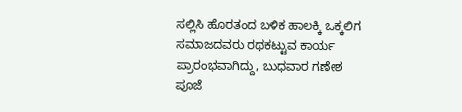ಸಲ್ಲಿಸಿ ಹೊರತಂದ ಬಳಿಕ ಹಾಲಕ್ಕಿ ಒಕ್ಕಲಿಗ ಸಮಾಜದವರು ರಥಕಟ್ಟುವ ಕಾರ್ಯ ಪ್ರಾರಂಭವಾಗಿದ್ದು, ಬುಧವಾರ ಗಣೇಶ ಪೂಜೆ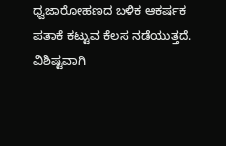ಧ್ವಜಾರೋಹಣದ ಬಳಿಕ ಆಕರ್ಷಕ ಪತಾಕೆ ಕಟ್ಟುವ ಕೆಲಸ ನಡೆಯುತ್ತದೆ. ವಿಶಿಷ್ಟವಾಗಿ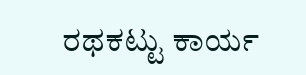ರಥಕಟ್ಟು ಕಾರ್ಯ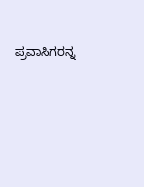ಪ್ರವಾಸಿಗರನ್ನ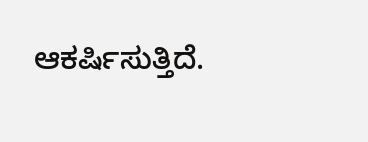ಆಕರ್ಷಿಸುತ್ತಿದೆ.